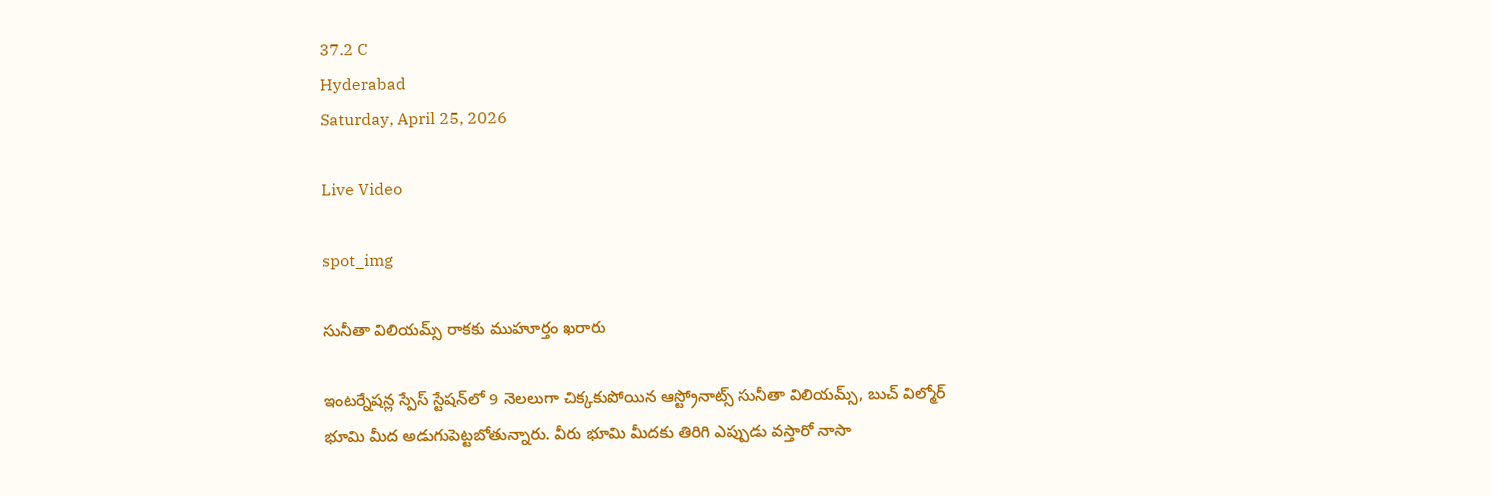37.2 C
Hyderabad
Saturday, April 25, 2026

Live Video

spot_img

సునీతా విలియమ్స్ రాకకు ముహూర్తం ఖరారు

ఇంటర్నేషన్ల స్పేస్ స్టేషన్‌లో 9 నెలలుగా చిక్కకుపోయిన ఆస్ట్రోనాట్స్ సునీతా విలియమ్స్, బుచ్ విల్మోర్‌ భూమి మీద అడుగుపెట్టబోతున్నారు. వీరు భూమి మీదకు తిరిగి ఎప్పుడు వస్తారో నాసా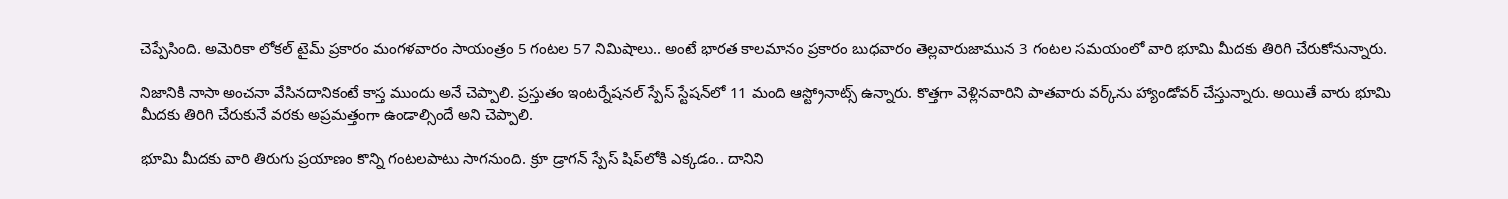చెప్పేసింది. అమెరికా లోకల్ టైమ్ ప్రకారం మంగళవారం సాయంత్రం 5 గంటల 57 నిమిషాలు.. అంటే భారత కాలమానం ప్రకారం బుధవారం తెల్లవారుజామున 3 గంటల సమయంలో వారి భూమి మీదకు తిరిగి చేరుకోనున్నారు.

నిజానికి నాసా అంచనా వేసినదానికంటే కాస్త ముందు అనే చెప్పాలి. ప్రస్తుతం ఇంటర్నేషనల్ స్పేస్ స్టేషన్‌లో 11 మంది ఆస్ట్రోనాట్స్ ఉన్నారు. కొత్తగా వెళ్లినవారిని పాతవారు వర్క్‌ను హ్యాండోవర్ చేస్తున్నారు. అయితే వారు భూమి మీదకు తిరిగి చేరుకునే వరకు అప్రమత్తంగా ఉండాల్సిందే అని చెప్పాలి.

భూమి మీదకు వారి తిరుగు ప్రయాణం కొన్ని గంటలపాటు సాగనుంది. క్రూ డ్రాగన్‌ స్పేస్ షిప్‌లోకి ఎక్కడం.. దానిని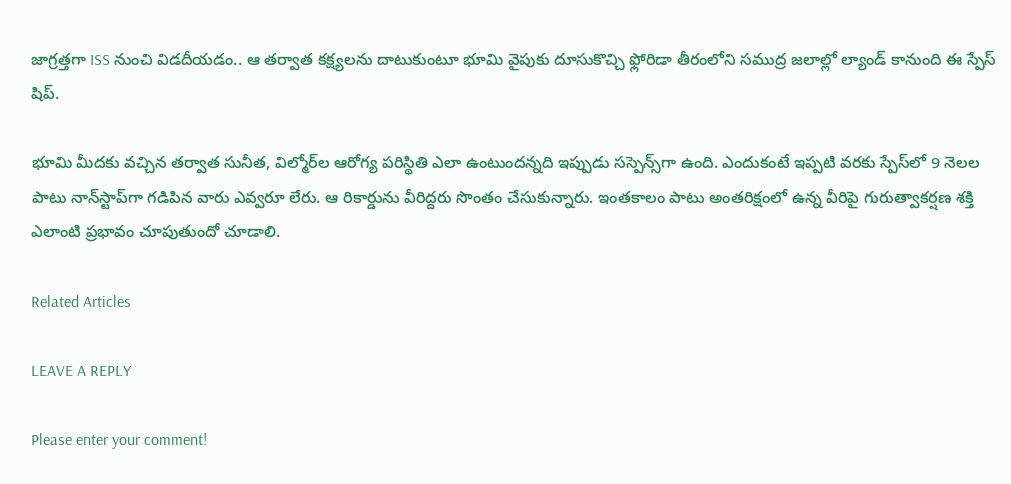జాగ్రత్తగా ISS నుంచి విడదీయడం.. ఆ తర్వాత కక్ష్యలను దాటుకుంటూ భూమి వైపుకు దూసుకొచ్చి ఫ్లోరిడా తీరంలోని సముద్ర జలాల్లో ల్యాండ్ కానుంది ఈ స్పేస్ షిప్.

భూమి మీదకు వచ్చిన తర్వాత సునీత, విల్మోర్‌ల ఆరోగ్య పరిస్థితి ఎలా ఉంటుందన్నది ఇప్పుడు సస్పెన్స్‌గా ఉంది. ఎందుకంటే ఇప్పటి వరకు స్పేస్‌లో 9 నెలల పాటు నాన్‌స్టాప్‌గా గడిపిన వారు ఎవ్వరూ లేరు. ఆ రికార్డును వీరిద్దరు సొంతం చేసుకున్నారు. ఇంతకాలం పాటు అంతరిక్షంలో ఉన్న వీరిపై గురుత్వాకర్షణ శక్తి ఎలాంటి ప్రభావం చూపుతుందో చూడాలి.

Related Articles

LEAVE A REPLY

Please enter your comment!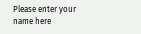Please enter your name here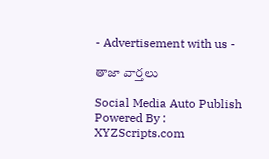- Advertisement with us -

తాజా వార్తలు

Social Media Auto Publish Powered By : XYZScripts.com